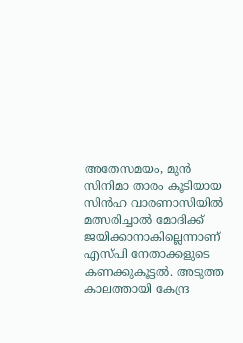അതേസമയം, മുൻ സിനിമാ താരം കൂടിയായ സിൻഹ വാരണാസിയിൽ മത്സരിച്ചാൽ മോദിക്ക് ജയിക്കാനാകില്ലെന്നാണ് എസ്പി നേതാക്കളുടെ കണക്കുകൂട്ടൽ. അടുത്ത കാലത്തായി കേന്ദ്ര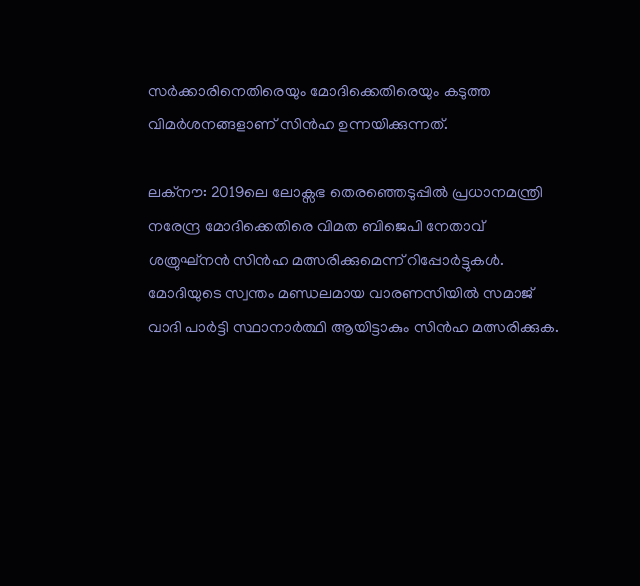സർക്കാരിനെതിരെയും മോദിക്കെതിരെയും കടുത്ത വിമർശനങ്ങളാണ് സിൻഹ ഉന്നയിക്കുന്നത്.

ലക്നൗ: 2019ലെ ലോക്സഭ തെരഞ്ഞെടുപ്പിൽ പ്രധാനമന്ത്രി നരേന്ദ്ര മോദിക്കെതിരെ വിമത ബിജെപി നേതാവ് ശത്രുഘ്നൻ സിൻഹ മത്സരിക്കുമെന്ന് റിപ്പോർട്ടുകൾ. മോദിയുടെ സ്വന്തം മണ്ഡലമായ വാരണസിയില്‍ സമാജ് വാദി പാർട്ടി സ്ഥാനാർത്ഥി ആയിട്ടാകും സിൻഹ മത്സരിക്കുക.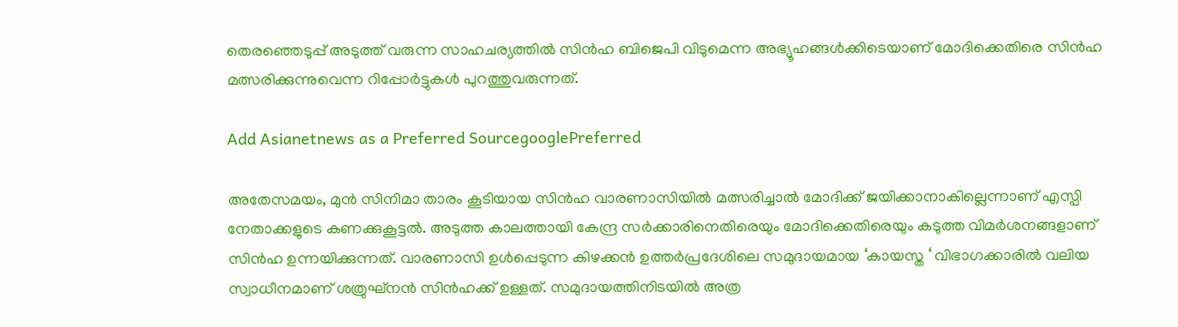തെരഞ്ഞെടുപ്പ് അടുത്ത് വരുന്ന സാഹചര്യത്തിൽ സിൻഹ ബിജെപി വിടുമെന്ന അഭ്യൂഹങ്ങൾക്കിടെയാണ് മോദിക്കെതിരെ സിൻഹ മത്സരിക്കുന്നുവെന്ന റിപ്പോർട്ടുകൾ പുറത്തുവരുന്നത്.

Add Asianetnews as a Preferred SourcegooglePreferred

അതേസമയം, മുൻ സിനിമാ താരം കൂടിയായ സിൻഹ വാരണാസിയിൽ മത്സരിച്ചാൽ മോദിക്ക് ജയിക്കാനാകില്ലെന്നാണ് എസ്പി നേതാക്കളുടെ കണക്കുകൂട്ടൽ. അടുത്ത കാലത്തായി കേന്ദ്ര സർക്കാരിനെതിരെയും മോദിക്കെതിരെയും കടുത്ത വിമർശനങ്ങളാണ് സിൻഹ ഉന്നയിക്കുന്നത്. വാരണാസി ഉൾപ്പെടുന്ന കിഴക്കൻ ഉത്തർപ്രദേശിലെ സമുദായമായ ‘കായസ്ത ‘ വിഭാഗക്കാരില്‍ വലിയ സ്വാധീനമാണ് ശത്രുഘ്നന്‍ സിന്‍ഹക്ക് ഉള്ളത്. സമുദായത്തിനിടയിൽ അത്ര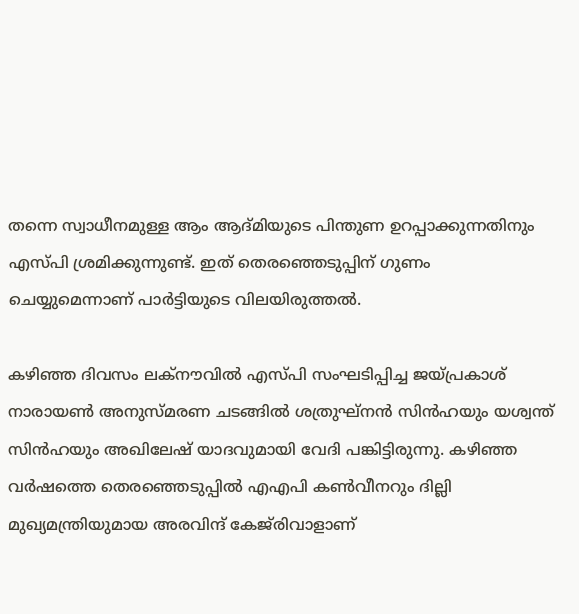തന്നെ സ്വാധീനമുള്ള ആം ആദ്മിയുടെ പിന്തുണ ഉറപ്പാക്കുന്നതിനും എസ്പി ശ്രമിക്കുന്നുണ്ട്. ഇത് തെരഞ്ഞെടുപ്പിന് ഗുണം ചെയ്യുമെന്നാണ് പാർട്ടിയുടെ വിലയിരുത്തൽ.

കഴിഞ്ഞ ദിവസം ലക്നൗവിൽ എസ്പി സംഘടിപ്പിച്ച ജയ്പ്രകാശ് നാരായണ്‍ അനുസ്മരണ ചടങ്ങില്‍ ശത്രുഘ്നന്‍ സിന്‍ഹയും യശ്വന്ത് സിന്‍ഹയും അഖിലേഷ് യാദവുമായി വേദി പങ്കിട്ടിരുന്നു. കഴിഞ്ഞ വർഷത്തെ തെരഞ്ഞെടുപ്പിൽ എഎപി കൺവീനറും ദില്ലി മുഖ്യമന്ത്രിയുമായ അരവിന്ദ് കേജ‍്‍രിവാളാണ്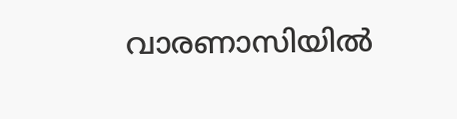വാരണാസിയില്‍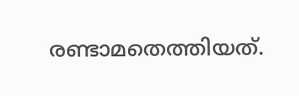രണ്ടാമതെത്തിയത്.